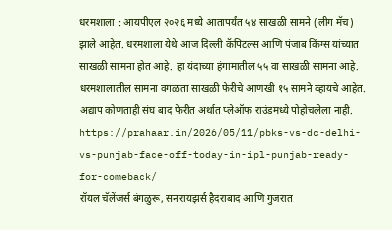धरमशाला : आयपीएल २०२६ मध्ये आतापर्यंत ५४ साखळी सामने (लीग मॅच) झाले आहेत. धरमशाला येथे आज दिल्ली कॅपिटल्स आणि पंजाब किंग्स यांच्यात साखळी सामना होत आहे. हा यंदाच्या हंगामातील ५५ वा साखळी सामना आहे. धरमशालातील सामना वगळता साखळी फेरीचे आणखी १५ सामने व्हायचे आहेत. अद्याप कोणताही संघ बाद फेरीत अर्थात प्लेऑफ राउंडमध्ये पोहोचलेला नाही.
https://prahaar.in/2026/05/11/pbks-vs-dc-delhi-vs-punjab-face-off-today-in-ipl-punjab-ready-for-comeback/
रॉयल चॅलेंजर्स बंगळुरू, सनरायझर्स हैदराबाद आणि गुजरात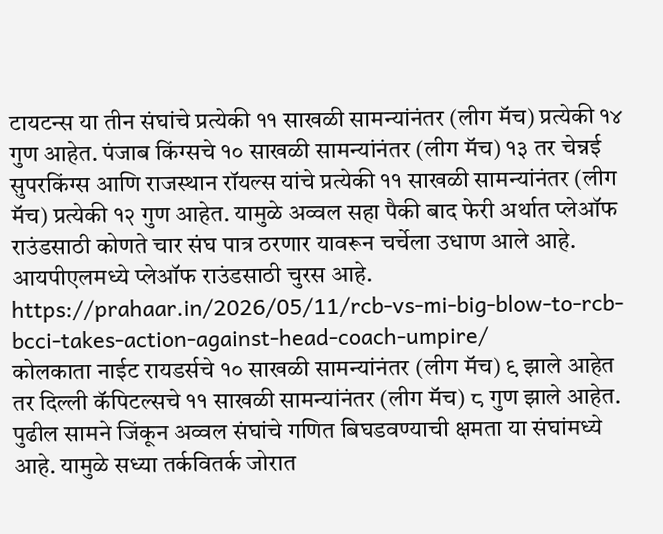टायटन्स या तीन संघांचे प्रत्येकी ११ साखळी सामन्यांनंतर (लीग मॅच) प्रत्येकी १४ गुण आहेत. पंजाब किंग्सचे १० साखळी सामन्यांनंतर (लीग मॅच) १३ तर चेन्नई सुपरकिंग्स आणि राजस्थान रॉयल्स यांचे प्रत्येकी ११ साखळी सामन्यांनंतर (लीग मॅच) प्रत्येकी १२ गुण आहेत. यामुळे अव्वल सहा पैकी बाद फेरी अर्थात प्लेऑफ राउंडसाठी कोणते चार संघ पात्र ठरणार यावरून चर्चेला उधाण आले आहे. आयपीएलमध्ये प्लेऑफ राउंडसाठी चुरस आहे.
https://prahaar.in/2026/05/11/rcb-vs-mi-big-blow-to-rcb-bcci-takes-action-against-head-coach-umpire/
कोलकाता नाईट रायडर्सचे १० साखळी सामन्यांनंतर (लीग मॅच) ९ झाले आहेत तर दिल्ली कॅपिटल्सचे ११ साखळी सामन्यांनंतर (लीग मॅच) ८ गुण झाले आहेत. पुढील सामने जिंकून अव्वल संघांचे गणित बिघडवण्याची क्षमता या संघांमध्ये आहे. यामुळे सध्या तर्कवितर्क जोरात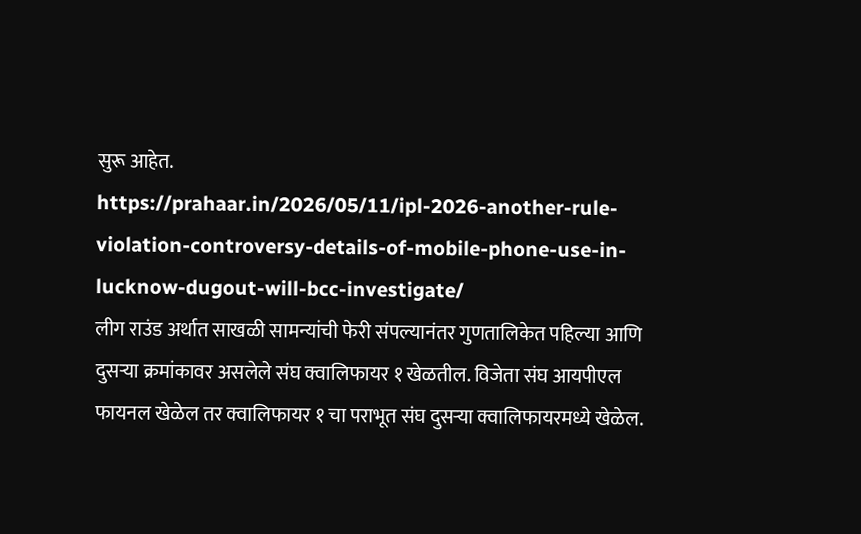सुरू आहेत.
https://prahaar.in/2026/05/11/ipl-2026-another-rule-violation-controversy-details-of-mobile-phone-use-in-lucknow-dugout-will-bcc-investigate/
लीग राउंड अर्थात साखळी सामन्यांची फेरी संपल्यानंतर गुणतालिकेत पहिल्या आणि दुसऱ्या क्रमांकावर असलेले संघ क्वालिफायर १ खेळतील. विजेता संघ आयपीएल फायनल खेळेल तर क्वालिफायर १ चा पराभूत संघ दुसऱ्या क्वालिफायरमध्ये खेळेल.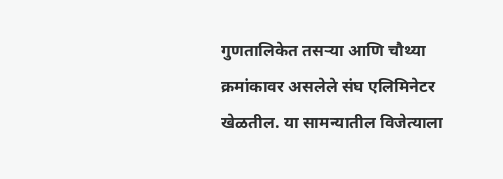गुणतालिकेत तसऱ्या आणि चौथ्या क्रमांकावर असलेले संघ एलिमिनेटर खेळतील. या सामन्यातील विजेत्याला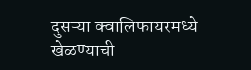दुसऱ्या क्वालिफायरमध्ये खेळण्याची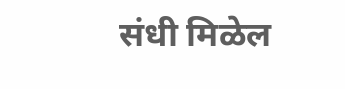संधी मिळेल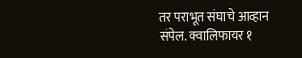तर पराभूत संघाचे आव्हान संपेल. क्वालिफायर १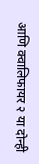आणि क्वालिफायर २ या दोन्ही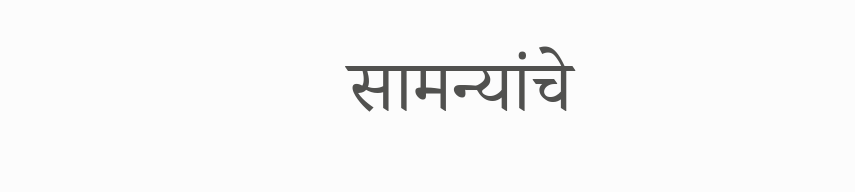सामन्यांचे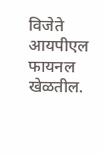विजेते आयपीएल फायनल खेळतील.